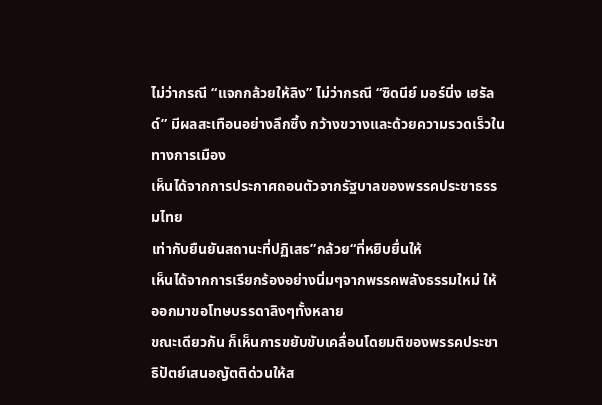ไม่ว่ากรณี “แจกกล้วยให้ลิง” ไม่ว่ากรณี “ซิดนีย์ มอร์นิ่ง เฮรัลด์” มีผลสะเทือนอย่างลึกซึ้ง กว้างขวางและด้วยความรวดเร็วในทางการเมือง
เห็นได้จากการประกาศถอนตัวจากรัฐบาลของพรรคประชาธรรมไทย
เท่ากับยืนยันสถานะที่ปฏิเสธ”กล้วย“ที่หยิบยื่นให้
เห็นได้จากการเรียกร้องอย่างนิ่มๆจากพรรคพลังธรรมใหม่ ให้ออกมาขอโทษบรรดาลิงๆทั้งหลาย
ขณะเดียวกัน ก็เห็นการขยับขับเคลื่อนโดยมติของพรรคประชาธิปัตย์เสนอญัตติด่วนให้ส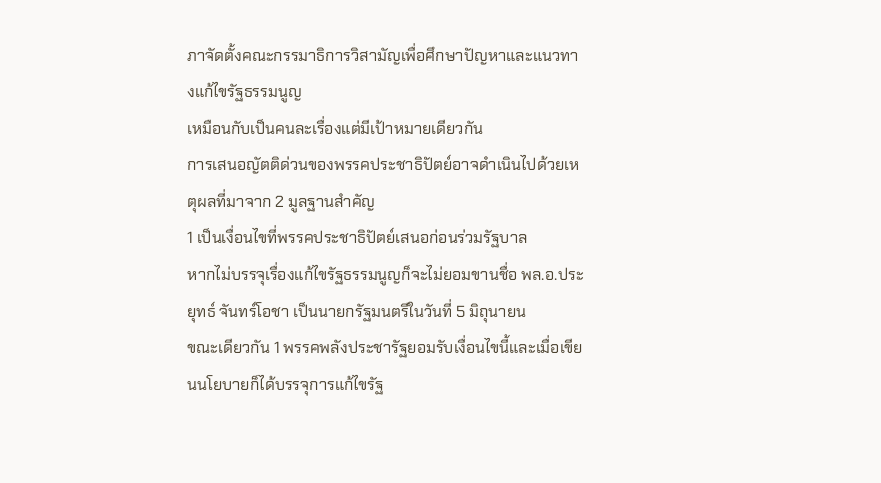ภาจัดตั้งคณะกรรมาธิการวิสามัญเพื่อศึกษาปัญหาและแนวทางแก้ไขรัฐธรรมนูญ
เหมือนกับเป็นคนละเรื่องแต่มีเป้าหมายเดียวกัน
การเสนอญัตติด่วนของพรรคประชาธิปัตย์อาจดำเนินไปด้วยเหตุผลที่มาจาก 2 มูลฐานสำคัญ
1 เป็นเงื่อนไขที่พรรคประชาธิปัตย์เสนอก่อนร่วมรัฐบาล
หากไม่บรรจุเรื่องแก้ไขรัฐธรรมนูญก็จะไม่ยอมขานชื่อ พล.อ.ประยุทธ์ จันทร์โอชา เป็นนายกรัฐมนตรีในวันที่ 5 มิถุนายน
ขณะเดียวกัน 1 พรรคพลังประชารัฐยอมรับเงื่อนไขนี้และเมื่อเขียนนโยบายก็ได้บรรจุการแก้ไขรัฐ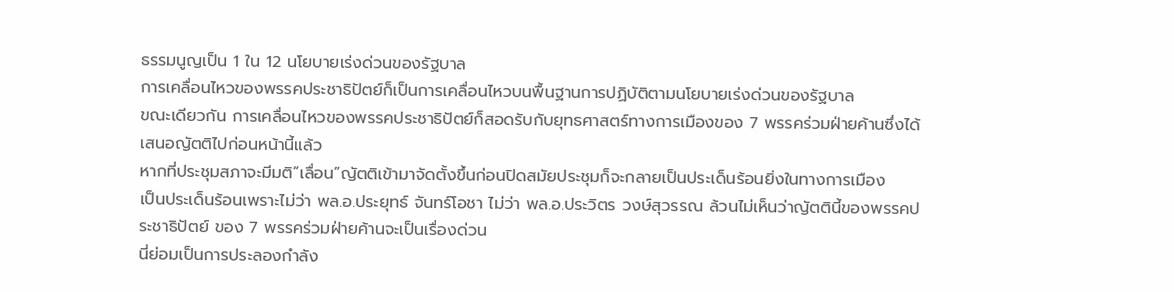ธรรมนูญเป็น 1 ใน 12 นโยบายเร่งด่วนของรัฐบาล
การเคลื่อนไหวของพรรคประชาธิปัตย์ก็เป็นการเคลื่อนไหวบนพื้นฐานการปฏิบัติตามนโยบายเร่งด่วนของรัฐบาล
ขณะเดียวกัน การเคลื่อนไหวของพรรคประชาธิปัตย์ก็สอดรับกับยุทธศาสตร์ทางการเมืองของ 7 พรรคร่วมฝ่ายค้านซึ่งได้เสนอญัตติไปก่อนหน้านี้แล้ว
หากที่ประชุมสภาจะมีมติ”เลื่อน”ญัตติเข้ามาจัดตั้งขึ้นก่อนปิดสมัยประชุมก็จะกลายเป็นประเด็นร้อนยิ่งในทางการเมือง
เป็นประเด็นร้อนเพราะไม่ว่า พล.อ.ประยุทธ์ จันทร์โอชา ไม่ว่า พล.อ.ประวิตร วงษ์สุวรรณ ล้วนไม่เห็นว่าญัตตินี้ของพรรคประชาธิปัตย์ ของ 7 พรรคร่วมฝ่ายค้านจะเป็นเรื่องด่วน
นี่ย่อมเป็นการประลองกำลัง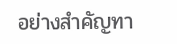อย่างสำคัญทา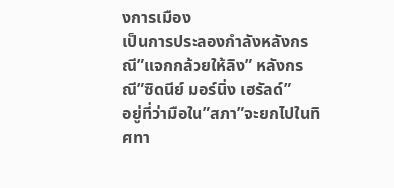งการเมือง
เป็นการประลองกำลังหลังกรณี”แจกกล้วยให้ลิง” หลังกรณี”ซิดนีย์ มอร์นิ่ง เฮรัลด์”
อยู่ที่ว่ามือใน”สภา”จะยกไปในทิศทา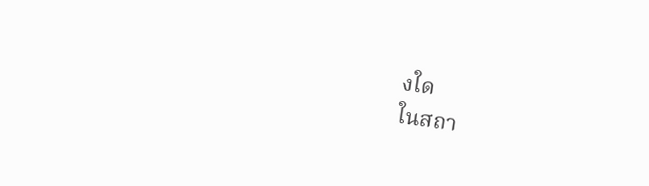งใด
ในสถา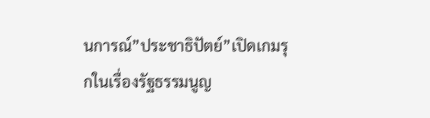นการณ์”ประชาธิปัตย์”เปิดเกมรุกในเรื่องรัฐธรรมนูญ